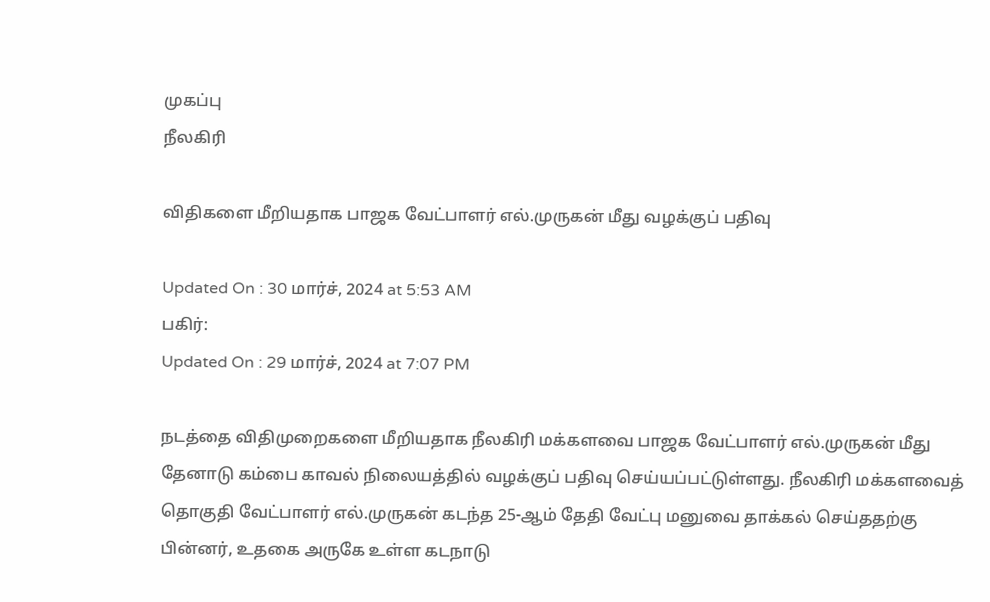முகப்பு
நீலகிரி

விதிகளை மீறியதாக பாஜக வேட்பாளர் எல்.முருகன் மீது வழக்குப் பதிவு

Updated On : 30 மார்ச், 2024 at 5:53 AM
பகிர்:
Updated On : 29 மார்ச், 2024 at 7:07 PM

நடத்தை விதிமுறைகளை மீறியதாக நீலகிரி மக்களவை பாஜக வேட்பாளர் எல்.முருகன் மீது தேனாடு கம்பை காவல் நிலையத்தில் வழக்குப் பதிவு செய்யப்பட்டுள்ளது. நீலகிரி மக்களவைத் தொகுதி வேட்பாளர் எல்.முருகன் கடந்த 25-ஆம் தேதி வேட்பு மனுவை தாக்கல் செய்ததற்கு பின்னர், உதகை அருகே உள்ள கடநாடு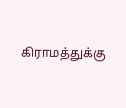கிராமத்துக்கு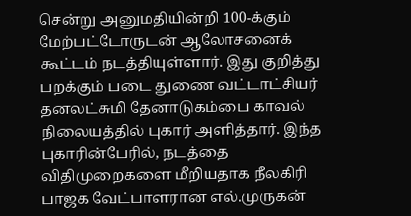சென்று அனுமதியின்றி 100-க்கும் மேற்பட்டோருடன் ஆலோசனைக் கூட்டம் நடத்தியுள்ளார். இது குறித்து பறக்கும் படை துணை வட்டாட்சியர் தனலட்சுமி தேனாடுகம்பை காவல் நிலையத்தில் புகார் அளித்தார். இந்த புகாரின்பேரில், நடத்தை விதிமுறைகளை மீறியதாக நீலகிரி பாஜக வேட்பாளரான எல்.முருகன்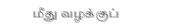மீது வழக்குப்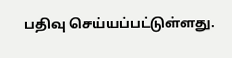பதிவு செய்யப்பட்டுள்ளது.